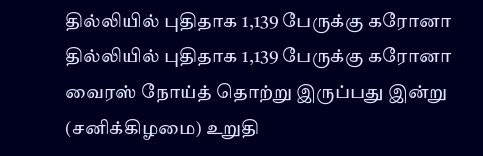தில்லியில் புதிதாக 1,139 பேருக்கு கரோனா
தில்லியில் புதிதாக 1,139 பேருக்கு கரோனா வைரஸ் நோய்த் தொற்று இருப்பது இன்று (சனிக்கிழமை) உறுதி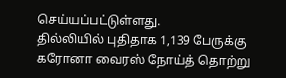செய்யப்பட்டுள்ளது.
தில்லியில் புதிதாக 1,139 பேருக்கு கரோனா வைரஸ் நோய்த் தொற்று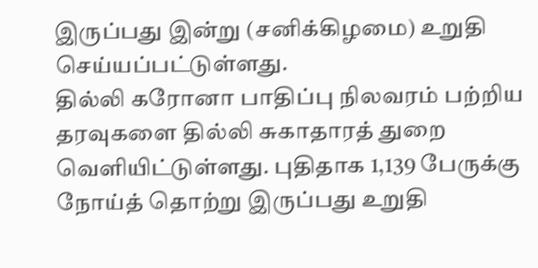இருப்பது இன்று (சனிக்கிழமை) உறுதி செய்யப்பட்டுள்ளது.
தில்லி கரோனா பாதிப்பு நிலவரம் பற்றிய தரவுகளை தில்லி சுகாதாரத் துறை வெளியிட்டுள்ளது. புதிதாக 1,139 பேருக்கு நோய்த் தொற்று இருப்பது உறுதி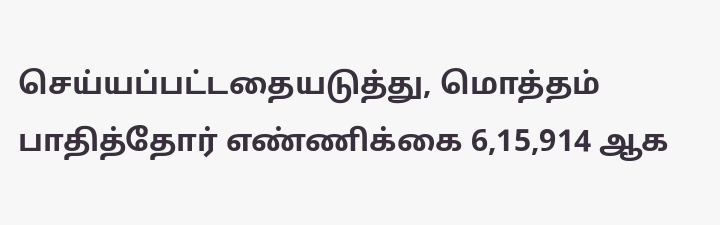செய்யப்பட்டதையடுத்து, மொத்தம் பாதித்தோர் எண்ணிக்கை 6,15,914 ஆக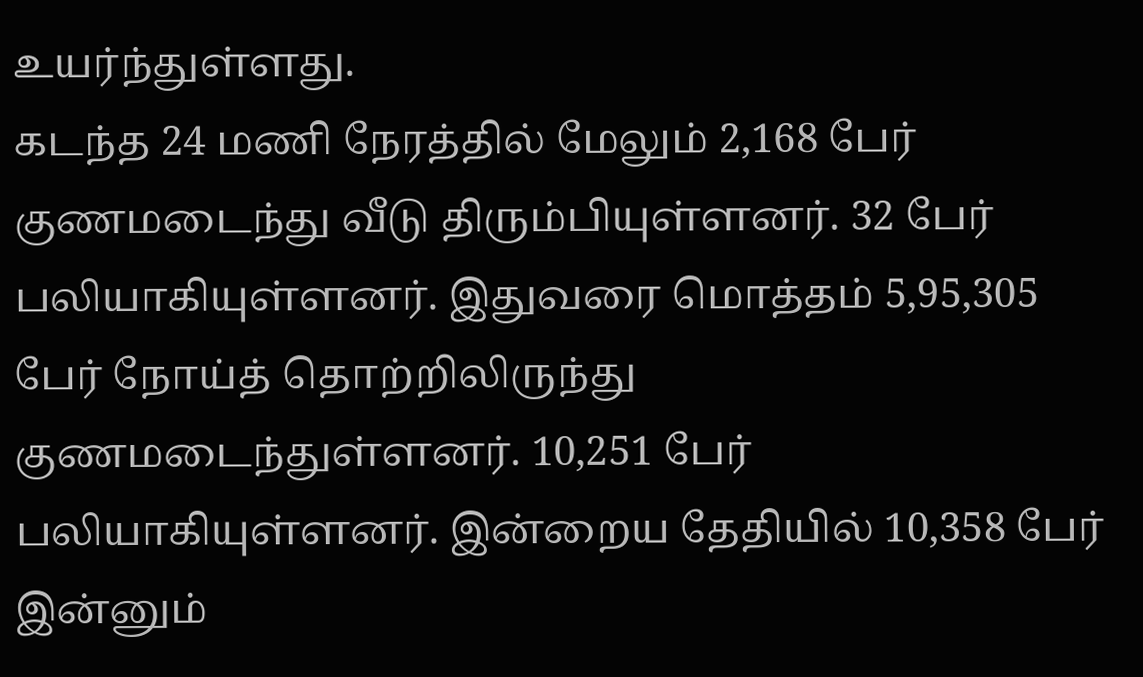உயர்ந்துள்ளது.
கடந்த 24 மணி நேரத்தில் மேலும் 2,168 பேர் குணமடைந்து வீடு திரும்பியுள்ளனர். 32 பேர் பலியாகியுள்ளனர். இதுவரை மொத்தம் 5,95,305 பேர் நோய்த் தொற்றிலிருந்து குணமடைந்துள்ளனர். 10,251 பேர் பலியாகியுள்ளனர். இன்றைய தேதியில் 10,358 பேர் இன்னும்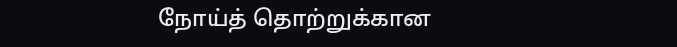நோய்த் தொற்றுக்கான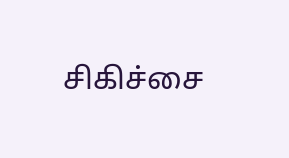சிகிச்சை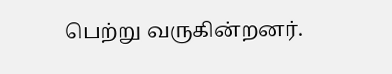பெற்று வருகின்றனர்.